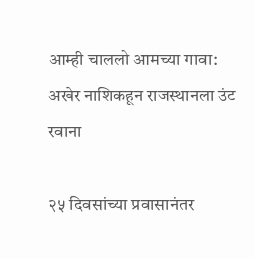आम्ही चाललो आमच्या गावा: अखेर नाशिकहून राजस्थानला उंट रवाना

२५ दिवसांच्या प्रवासानंतर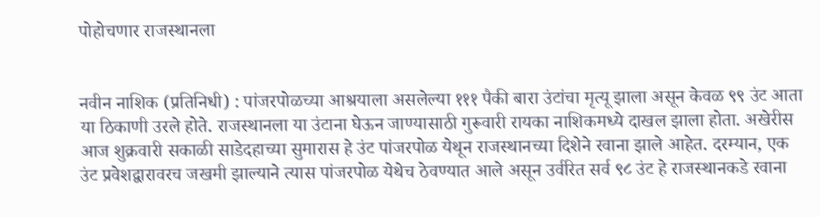पोहोचणार राजस्थानला


नवीन नाशिक (प्रतिनिधी) : पांजरपोळच्या आश्रयाला असलेल्या १११ पैकी बारा उंटांचा मृत्यू झाला असून केवळ ९९ उंट आता या ठिकाणी उरले होते. राजस्थानला या उंटाना घेऊन जाण्यासाठी गुरूवारी रायका नाशिकमध्ये दाखल झाला होता. अखेरीस आज शुक्रवारी सकाळी साडेदहाच्या सुमारास हे उंट पांजरपोळ येथून राजस्थानच्या दिशेने रवाना झाले आहेत. दरम्यान, एक उंट प्रवेशद्वारावरच जखमी झाल्याने त्यास पांजरपोळ येथेच ठेवण्यात आले असून उर्वरित सर्व ९८ उंट हे राजस्थानकडे रवाना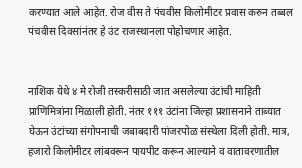करण्यात आले आहेत. रोज वीस ते पंचवीस किलोमीटर प्रवास करुन तब्बल पंचवीस दिवसांनंतर हे उंट राजस्थानला पोहोचणार आहेत.


नाशिक येथे ४ मे रोजी तस्करीसाठी जात असलेल्या उंटांची माहिती प्राणिमित्रांना मिळाली होती. नंतर १११ उंटांना जिल्हा प्रशासनाने ताब्यात घेऊन उंटांच्या संगोपनाची जबाबदारी पांजरपोळ संस्थेला दिली होती. मात्र, हजारो किलोमीटर लांबवरून पायपीट करून आल्याने व वातावरणातील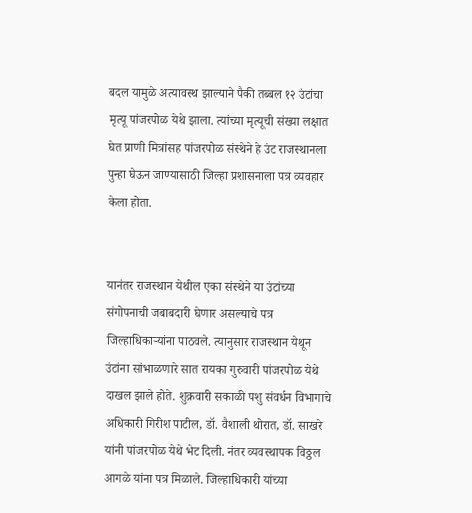बदल यामुळे अत्यावस्थ झाल्याने पैकी तब्बल १२ उंटांचा मृत्यू पांजरपोळ येथे झाला. त्यांच्या मृत्यूची संख्या लक्षात घेत प्राणी मित्रांसह पांजरपोळ संस्थेने हे उंट राजस्थानला पुन्हा घेऊन जाण्यासाठी जिल्हा प्रशासनाला पत्र व्यवहार केला होता.


यानंतर राजस्थान येथील एका संस्थेने या उंटांच्या संगोपनाची जबाबदारी घेणार असल्याचे पत्र जिल्हाधिकाऱ्यांना पाठवले. त्यानुसार राजस्थान येथून उंटांना सांभाळणारे सात रायका गुरुवारी पांजरपोळ येथे दाखल झाले होते. शुक्रवारी सकाळी पशु संवर्धन विभागाचे अधिकारी गिरीश पाटील, डॉ. वैशाली थोरात, डॉ. साखरे यांनी पांजरपोळ येथे भेट दिली. नंतर व्यवस्थापक विठ्ठल आगळे यांना पत्र मिळाले. जिल्हाधिकारी यांच्या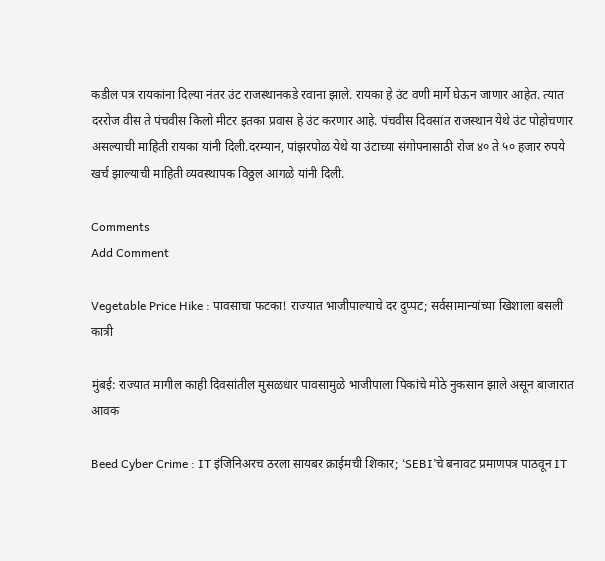कडील पत्र रायकांना दिल्या नंतर उंट राजस्थानकडे रवाना झाले. रायका हे उंट वणी मार्गे घेऊन जाणार आहेत. त्यात दररोज वीस ते पंचवीस किलो मीटर इतका प्रवास हे उंट करणार आहे. पंचवीस दिवसांत राजस्थान येथे उंट पोहोचणार असल्याची माहिती रायका यांनी दिली.दरम्यान, पांझरपोळ येथे या उंटाच्या संगोपनासाठी रोज ४० ते ५० हजार रुपये खर्च झाल्याची माहिती व्यवस्थापक विठ्ठल आगळे यांनी दिली.

Comments
Add Comment

Vegetable Price Hike : पावसाचा फटका! राज्यात भाजीपाल्याचे दर दुप्पट; सर्वसामान्यांच्या खिशाला बसली कात्री

मुंबई: राज्यात मागील काही दिवसांतील मुसळधार पावसामुळे भाजीपाला पिकांचे मोठे नुकसान झाले असून बाजारात आवक

Beed Cyber Crime : IT इंजिनिअरच ठरला सायबर क्राईमची शिकार; ‘SEBI’चे बनावट प्रमाणपत्र पाठवून IT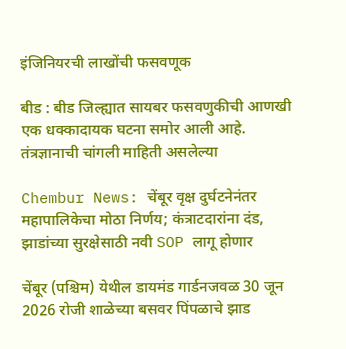इंजिनियरची लाखोंची फसवणूक

बीड : बीड जिल्ह्यात सायबर फसवणुकीची आणखी एक धक्कादायक घटना समोर आली आहे. तंत्रज्ञानाची चांगली माहिती असलेल्या

Chembur News: चेंबूर वृक्ष दुर्घटनेनंतर महापालिकेचा मोठा निर्णय; कंत्राटदारांना दंड, झाडांच्या सुरक्षेसाठी नवी SOP लागू होणार

चेंबूर (पश्चिम) येथील डायमंड गार्डनजवळ 30 जून 2026 रोजी शाळेच्या बसवर पिंपळाचे झाड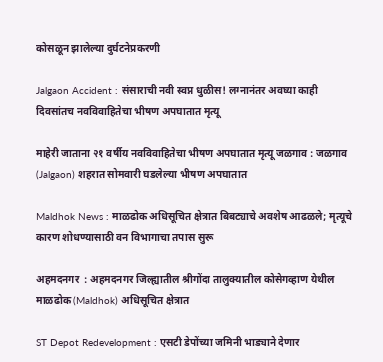कोसळून झालेल्या दुर्घटनेप्रकरणी

Jalgaon Accident : संसाराची नवी स्वप्न धुळीस! लग्नानंतर अवघ्या काही दिवसांतच नवविवाहितेचा भीषण अपघातात मृत्यू

माहेरी जाताना २१ वर्षीय नवविवाहितेचा भीषण अपघातात मृत्यू जळगाव : जळगाव (Jalgaon) शहरात सोमवारी घडलेल्या भीषण अपघातात

Maldhok News : माळढोक अधिसूचित क्षेत्रात बिबट्याचे अवशेष आढळले; मृत्यूचे कारण शोधण्यासाठी वन विभागाचा तपास सुरू

अहमदनगर  : अहमदनगर जिल्ह्यातील श्रीगोंदा तालुक्यातील कोसेगव्हाण येथील माळढोक (Maldhok) अधिसूचित क्षेत्रात

ST Depot Redevelopment : एसटी डेपोंच्या जमिनी भाड्याने देणार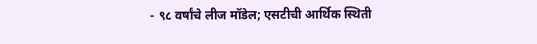- ९८ वर्षांचे लीज मॉडेल; एसटीची आर्थिक स्थिती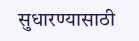सुधारण्यासाठी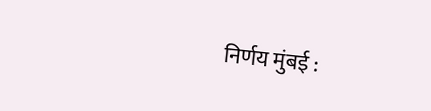निर्णय मुंबई :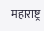महाराष्ट्र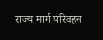राज्य मार्ग परिवहन